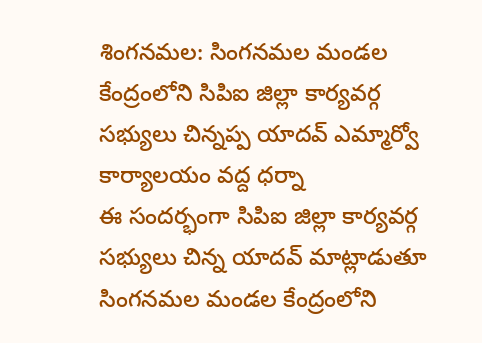శింగనమల: సింగనమల మండల కేంద్రంలోని సిపిఐ జిల్లా కార్యవర్గ సభ్యులు చిన్నప్ప యాదవ్ ఎమ్మార్వో కార్యాలయం వద్ద ధర్నా
ఈ సందర్భంగా సిపిఐ జిల్లా కార్యవర్గ సభ్యులు చిన్న యాదవ్ మాట్లాడుతూ సింగనమల మండల కేంద్రంలోని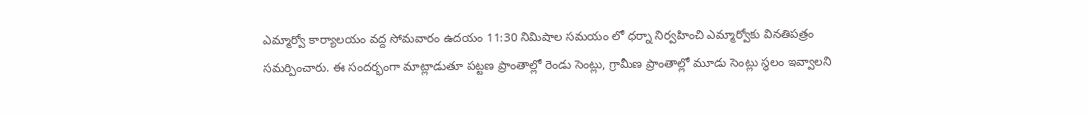ఎమ్మార్వో కార్యాలయం వద్ద సోమవారం ఉదయం 11:30 నిమిషాల సమయం లో ధర్నా నిర్వహించి ఎమ్మార్వోకు వినతిపత్రం సమర్పించారు. ఈ సందర్భంగా మాట్లాడుతూ పట్టణ ప్రాంతాల్లో రెండు సెంట్లు, గ్రామీణ ప్రాంతాల్లో మూడు సెంట్లు స్థలం ఇవ్వాలని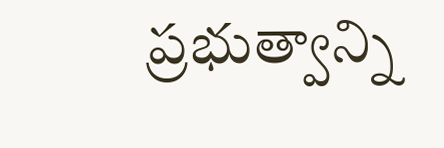ప్రభుత్వాన్ని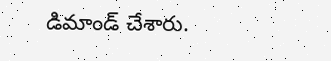డిమాండ్ చేశారు.